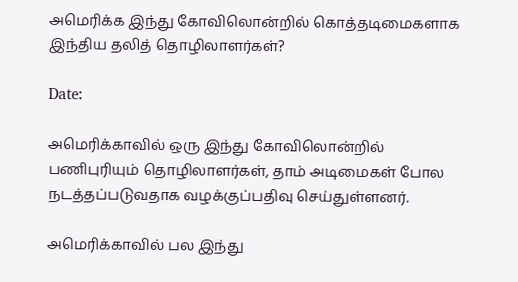அமெரிக்க இந்து கோவிலொன்றில் கொத்தடிமைகளாக இந்திய தலித் தொழிலாளர்கள்?

Date:

அமெரிக்காவில் ஒரு இந்து கோவிலொன்றில் பணிபுரியும் தொழிலாளர்கள், தாம் அடிமைகள் போல நடத்தப்படுவதாக வழக்குப்பதிவு செய்துள்ளனர்.

அமெரிக்காவில் பல இந்து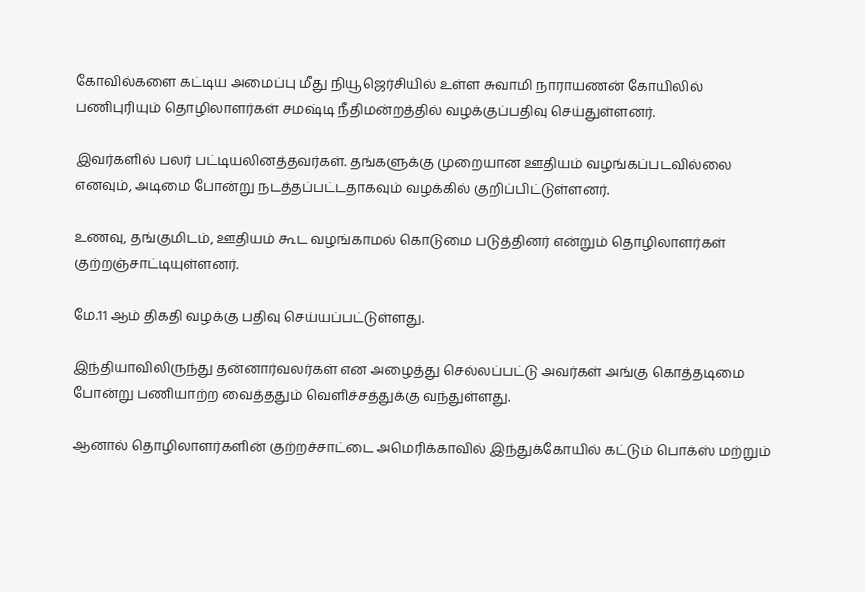கோவில்களை கட்டிய அமைப்பு மீது நியூஜெர்சியில் உள்ள சுவாமி நாராயணன் கோயிலில் பணிபுரியும் தொழிலாளர்கள் சமஷ்டி நீதிமன்றத்தில் வழக்குப்பதிவு செய்துள்ளனர்.

இவர்களில் பலர் பட்டியலினத்தவர்கள். தங்களுக்கு முறையான ஊதியம் வழங்கப்படவில்லை எனவும், அடிமை போன்று நடத்தப்பட்டதாகவும் வழக்கில் குறிப்பிட்டுள்ளனர்.

உணவு, தங்குமிடம், ஊதியம் கூட வழங்காமல் கொடுமை படுத்தினர் என்றும் தொழிலாளர்கள் குற்றஞ்சாட்டியுள்ளனர்.

மே.11 ஆம் திகதி வழக்கு பதிவு செய்யப்பட்டுள்ளது.

இந்தியாவிலிருந்து தன்னார்வலர்கள் என அழைத்து செல்லப்பட்டு அவர்கள் அங்கு கொத்தடிமை போன்று பணியாற்ற வைத்ததும் வெளிச்சத்துக்கு வந்துள்ளது.

ஆனால் தொழிலாளர்களின் குற்றச்சாட்டை அமெரிக்காவில் இந்துக்கோயில் கட்டும் பொக்ஸ் மற்றும்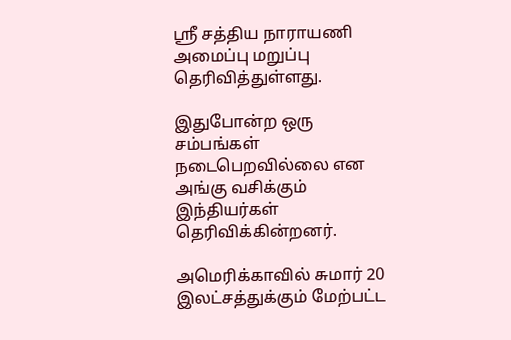ஸ்ரீ சத்திய நாராயணி அமைப்பு மறுப்பு தெரிவித்துள்ளது.

இதுபோன்ற ஒரு சம்பங்கள் நடைபெறவில்லை என அங்கு வசிக்கும் இந்தியர்கள் தெரிவிக்கின்றனர்.

அமெரிக்காவில் சுமார் 20 இலட்சத்துக்கும் மேற்பட்ட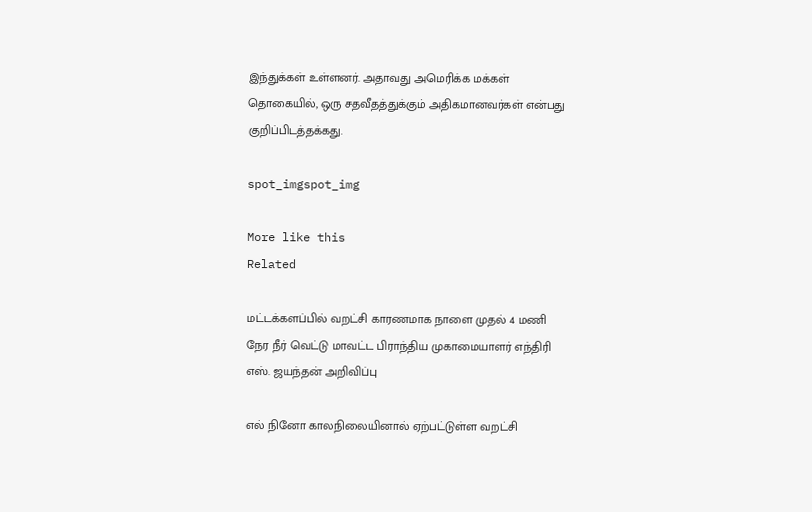இந்துக்கள் உள்ளனர். அதாவது அமெரிக்க மக்கள் தொகையில், ஒரு சதவீதத்துக்கும் அதிகமானவர்கள் என்பது குறிப்பிடத்தக்கது.

spot_imgspot_img

More like this
Related

மட்டக்களப்பில் வறட்சி காரணமாக நாளை முதல் 4 மணி நேர நீர் வெட்டு மாவட்ட பிராந்திய முகாமையாளர் எந்திரி எஸ். ஜயந்தன் அறிவிப்பு

எல் நினோ காலநிலையினால் ஏற்பட்டுள்ள வறட்சி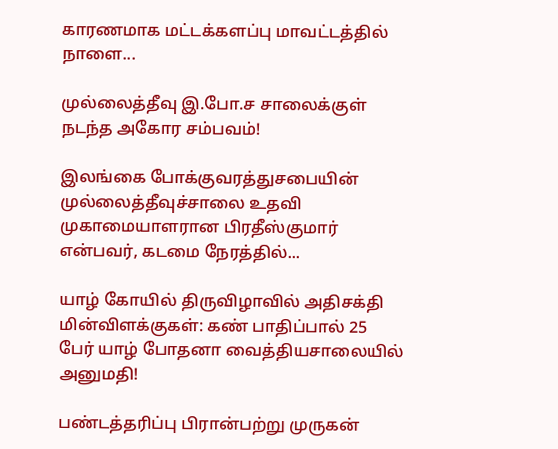காரணமாக மட்டக்களப்பு மாவட்டத்தில் நாளை...

முல்லைத்தீவு இ.போ.ச சாலைக்குள் நடந்த அகோர சம்பவம்!

இலங்கை போக்குவரத்துசபையின் முல்லைத்தீவுச்சாலை உதவி முகாமையாளரான பிரதீஸ்குமார் என்பவர், கடமை நேரத்தில்...

யாழ் கோயில் திருவிழாவில் அதிசக்தி மின்விளக்குகள்: கண் பாதிப்பால் 25 பேர் யாழ் போதனா வைத்தியசாலையில் அனுமதி!

பண்டத்தரிப்பு பிரான்பற்று முருகன்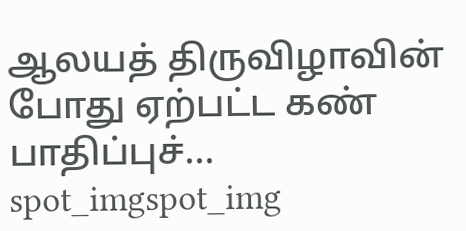ஆலயத் திருவிழாவின் போது ஏற்பட்ட கண் பாதிப்புச்...
spot_imgspot_img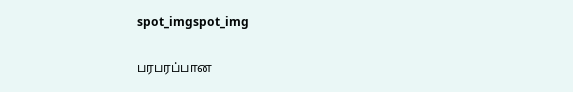spot_imgspot_img

பரபரப்பான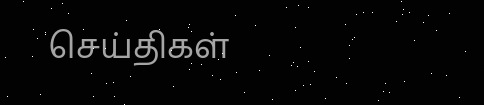செய்திகள்